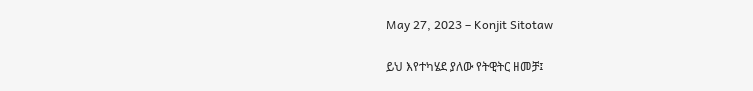May 27, 2023 – Konjit Sitotaw

ይህ እየተካሄደ ያለው የትዊትር ዘመቻ፤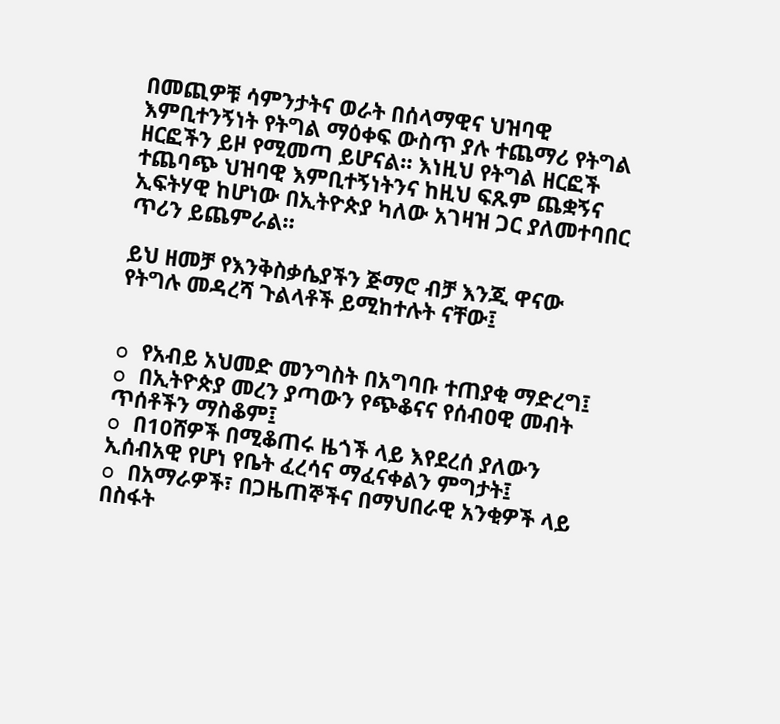በመጪዎቹ ሳምንታትና ወራት በሰላማዊና ህዝባዊ እምቢተንኝነት የትግል ማዕቀፍ ውስጥ ያሉ ተጨማሪ የትግል ዘርፎችን ይዞ የሚመጣ ይሆናል። እነዚህ የትግል ዘርፎች ተጨባጭ ህዝባዊ እምቢተኝነትንና ከዚህ ፍጹም ጨቋኝና ኢፍትሃዊ ከሆነው በኢትዮጵያ ካለው አገዛዝ ጋር ያለመተባበር ጥሪን ይጨምራል።

ይህ ዘመቻ የእንቅስቃሴያችን ጅማሮ ብቻ እንጂ ዋናው የትግሉ መዳረሻ ጉልላቶች ይሚከተሉት ናቸው፤


o የአብይ አህመድ መንግስት በአግባቡ ተጠያቂ ማድረግ፤
o በኢትዮጵያ መረን ያጣውን የጭቆናና የሰብዐዊ መብት ጥሰቶችን ማስቆም፤
o በ10ሸዎች በሚቆጠሩ ዜጎች ላይ እየደረሰ ያለውን ኢሰብአዊ የሆነ የቤት ፈረሳና ማፈናቀልን ምግታት፤
o በአማራዎች፣ በጋዜጠኞችና በማህበራዊ አንቂዎች ላይ በስፋት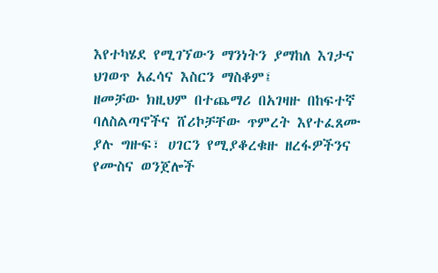እየተካሄደ የሚገኘውን ማንነትን ያማከለ እገታና ህገወጥ አፈሳና እስርን ማስቆም፤
ዘመቻው ክዚህም በተጨማሪ በአገዛዙ በከፍተኛ ባለስልጣኖችና ሸሪኮቻቸው ጥምረት እየተፈጸሙ ያሉ ግዙፍ፣ ሀገርን የሚያቆረቁዙ ዘረፋዎችንና የሙስና ወንጀሎች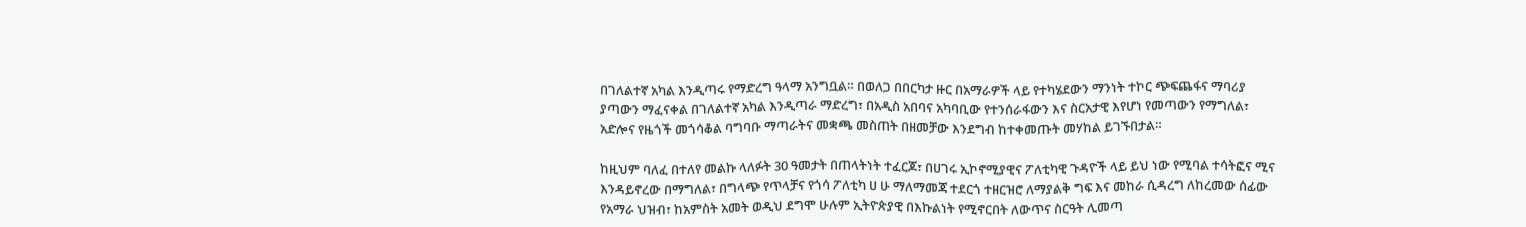በገለልተኛ አካል እንዲጣሩ የማድረግ ዓላማ አንግቧል። በወለጋ በበርካታ ዙር በአማራዎች ላይ የተካሄደውን ማንነት ተኮር ጭፍጨፋና ማባሪያ ያጣውን ማፈናቀል በገለልተኛ አካል እንዲጣራ ማድረግ፣ በአዲስ አበባና አካባቢው የተንሰራፋውን እና ስርአታዊ እየሆነ የመጣውን የማግለል፣ አድሎና የዜጎች መጎሳቆል ባግባቡ ማጣራትና መቋጫ መስጠት በዘመቻው እንደግብ ከተቀመጡት መሃከል ይገኙበታል።

ከዚህም ባለፈ በተለየ መልኩ ላለፉት 30 ዓመታት በጠላትነት ተፈርጆ፣ በሀገሩ ኢኮኖሚያዊና ፖለቲካዊ ጉዳዮች ላይ ይህ ነው የሚባል ተሳትፎና ሚና እንዳይኖረው በማግለል፣ በግላጭ የጥላቻና የጎሳ ፖለቲካ ሀ ሁ ማለማመጃ ተደርጎ ተዘርዝሮ ለማያልቅ ግፍ እና መከራ ሲዳረግ ለከረመው ሰፊው የአማራ ህዝብ፣ ከአምስት አመት ወዲህ ደግሞ ሁሉም ኢትዮጵያዊ በእኩልነት የሚኖርበት ለውጥና ስርዓት ሊመጣ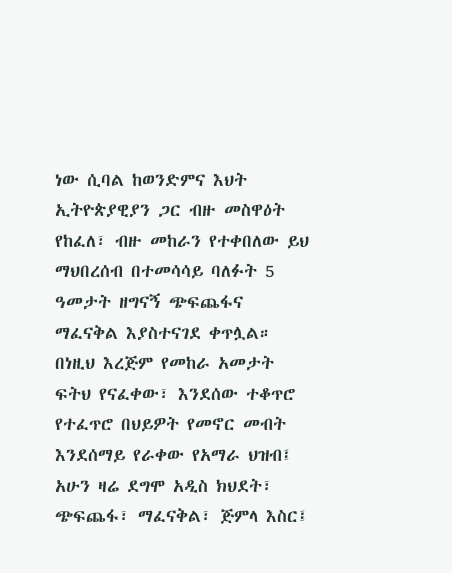ነው ሲባል ከወንድምና እህት ኢትዮጵያዊያን ጋር ብዙ መስዋዕት የከፈለ፣ ብዙ መከራን የተቀበለው ይህ ማህበረሰብ በተመሳሳይ ባለፉት 5 ዓመታት ዘግናኝ ጭፍጨፋና ማፈናቅል እያስተናገደ ቀጥሏል። በነዚህ እረጅም የመከራ አመታት ፍትህ የናፈቀው፣ እንደሰው ተቆጥሮ የተፈጥሮ በህይዎት የመኖር መብት እንደሰማይ የራቀው የአማራ ህዝብ፤ አሁን ዛሬ ደግሞ አዲስ ክህደት፣ ጭፍጨፋ፣ ማፈናቅል፣ ጅምላ እስር፤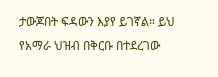ታውጆበት ፍዳውን እያየ ይገኛል። ይህ የአማራ ህዝብ በቅርቡ በተደረገው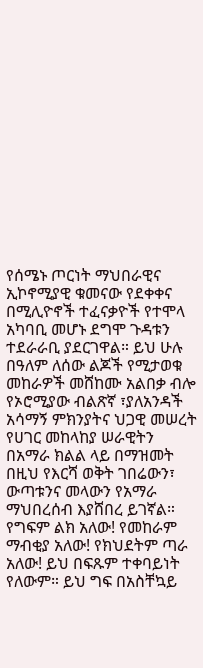የሰሜኑ ጦርነት ማህበራዊና ኢኮኖሚያዊ ቁመናው የደቀቀና በሚሊዮኖች ተፈናቃዮች የተሞላ አካባቢ መሆኑ ደግሞ ጉዳቱን ተደራራቢ ያደርገዋል። ይህ ሁሉ በዓለም ለሰው ልጆች የሚታወቁ መከራዎች መሸከሙ አልበቃ ብሎ የኦሮሚያው ብልጽኛ ፣ያለአንዳች አሳማኝ ምክንያትና ህጋዊ መሠረት የሀገር መከላከያ ሠራዊትን በአማራ ክልል ላይ በማዝመት በዚህ የእርሻ ወቅት ገበሬውን፣ ውጣቱንና መላውን የአማራ ማህበረሰብ እያሸበረ ይገኛል። የግፍም ልክ አለው! የመከራም ማብቂያ አለው! የክህደትም ጣራ አለው! ይህ በፍጹም ተቀባይነት የለውም። ይህ ግፍ በአስቸኳይ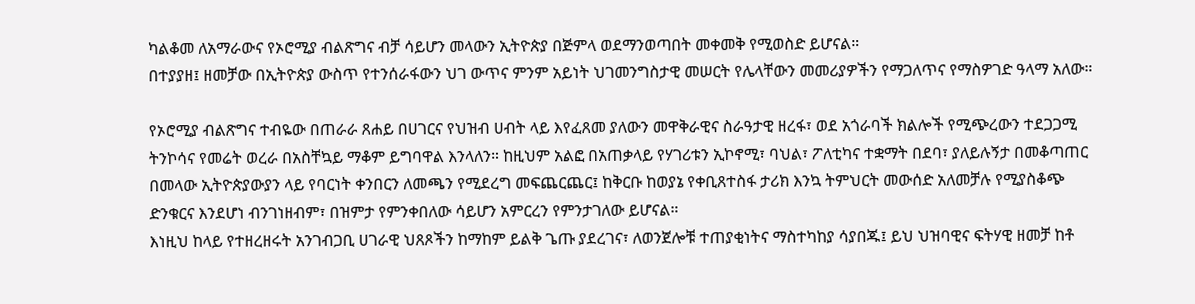ካልቆመ ለአማራውና የኦሮሚያ ብልጽግና ብቻ ሳይሆን መላውን ኢትዮጵያ በጅምላ ወደማንወጣበት መቀመቅ የሚወስድ ይሆናል።
በተያያዘ፤ ዘመቻው በኢትዮጵያ ውስጥ የተንሰራፋውን ህገ ውጥና ምንም አይነት ህገመንግስታዊ መሠርት የሌላቸውን መመሪያዎችን የማጋለጥና የማስዎገድ ዓላማ አለው።

የኦሮሚያ ብልጽግና ተብዬው በጠራራ ጸሐይ በሀገርና የህዝብ ሀብት ላይ እየፈጸመ ያለውን መዋቅራዊና ስራዓታዊ ዘረፋ፣ ወደ አጎራባች ክልሎች የሚጭረውን ተደጋጋሚ ትንኮሳና የመሬት ወረራ በአስቸኳይ ማቆም ይግባዋል እንላለን። ከዚህም አልፎ በአጠቃላይ የሃገሪቱን ኢኮኖሚ፣ ባህል፣ ፖለቲካና ተቋማት በደባ፣ ያለይሉኝታ በመቆጣጠር በመላው ኢትዮጵያውያን ላይ የባርነት ቀንበርን ለመጫን የሚደረግ መፍጨርጨር፤ ከቅርቡ ከወያኔ የቀቢጸተስፋ ታሪክ እንኳ ትምህርት መውሰድ አለመቻሉ የሚያስቆጭ ድንቁርና እንደሆነ ብንገነዘብም፣ በዝምታ የምንቀበለው ሳይሆን አምርረን የምንታገለው ይሆናል።
እነዚህ ከላይ የተዘረዘሩት አንገብጋቢ ሀገራዊ ህጸጾችን ከማከም ይልቅ ጌጡ ያደረገና፣ ለወንጀሎቹ ተጠያቂነትና ማስተካከያ ሳያበጁ፤ ይህ ህዝባዊና ፍትሃዊ ዘመቻ ከቶ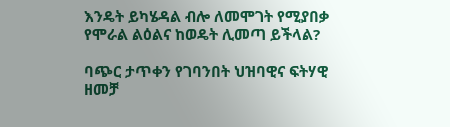እንዴት ይካሄዳል ብሎ ለመሞገት የሚያበቃ የሞራል ልዕልና ከወዴት ሊመጣ ይችላል?

ባጭር ታጥቀን የገባንበት ህዝባዊና ፍትሃዊ ዘመቻ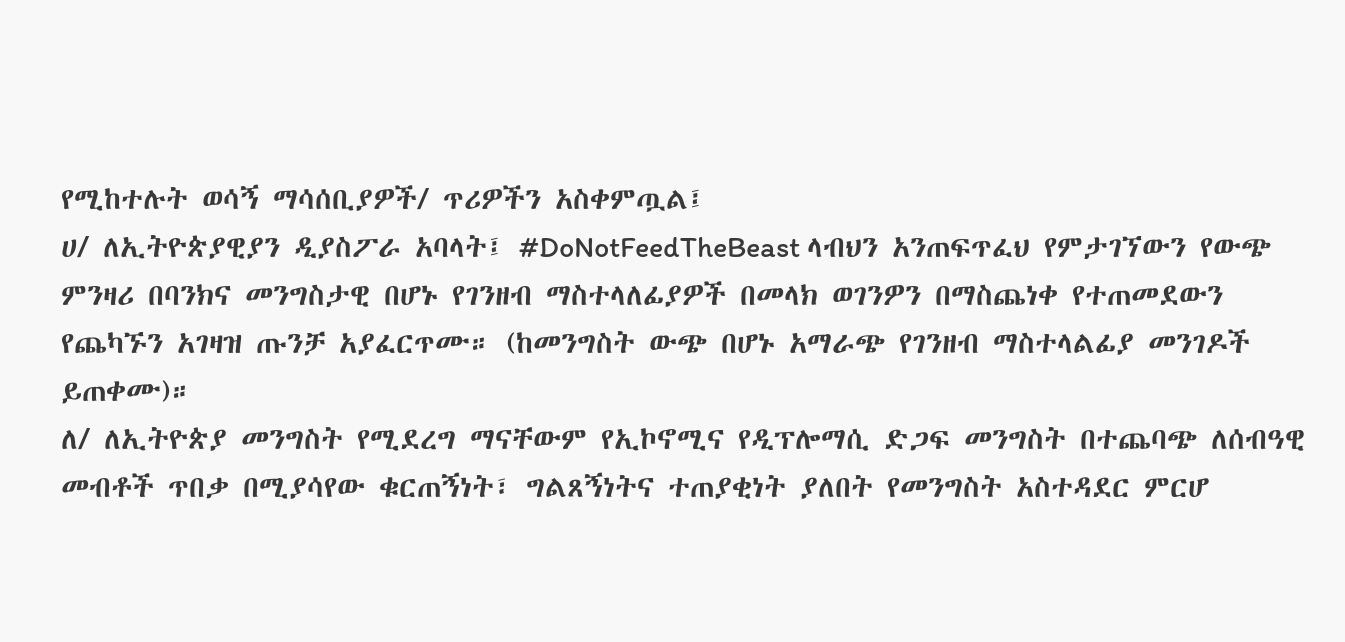የሚከተሉት ወሳኝ ማሳሰቢያዎች/ ጥሪዎችን አስቀምጧል፤
ሀ/ ለኢትዮጵያዊያን ዲያስፖራ አባላት፤ #DoNotFeedTheBeast ላብህን አንጠፍጥፈህ የምታገኘውን የውጭ ምንዛሪ በባንክና መንግስታዊ በሆኑ የገንዘብ ማስተላለፊያዎች በመላክ ወገንዎን በማስጨነቀ የተጠመደውን የጨካኙን አገዛዝ ጡንቻ አያፈርጥሙ። (ከመንግስት ውጭ በሆኑ አማራጭ የገንዘብ ማስተላልፊያ መንገዶች ይጠቀሙ)።
ለ/ ለኢትዮጵያ መንግስት የሚደረግ ማናቸውም የኢኮኖሚና የዲፕሎማሲ ድጋፍ መንግስት በተጨባጭ ለሰብዓዊ መብቶች ጥበቃ በሚያሳየው ቁርጠኝነት፣ ግልጸኝነትና ተጠያቂነት ያለበት የመንግስት አስተዳደር ምርሆ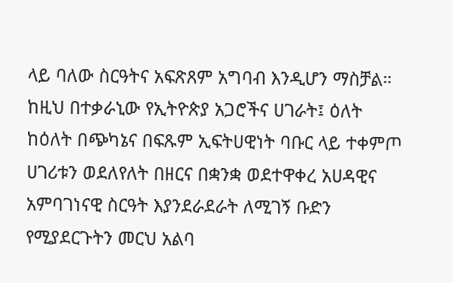ላይ ባለው ስርዓትና አፍጽጸም አግባብ እንዲሆን ማስቻል። ከዚህ በተቃራኒው የኢትዮጵያ አጋሮችና ሀገራት፤ ዕለት ከዕለት በጭካኔና በፍጹም ኢፍትሀዊነት ባቡር ላይ ተቀምጦ ሀገሪቱን ወደለየለት በዘርና በቋንቋ ወደተዋቀረ አሀዳዊና አምባገነናዊ ስርዓት እያንደራደራት ለሚገኝ ቡድን የሚያደርጉትን መርህ አልባ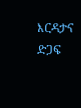እርዳታና ድጋፍ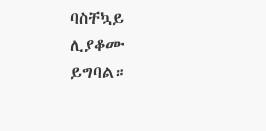ባስቸኳይ ሊያቆሙ ይግባል።